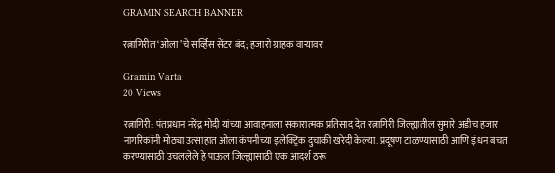GRAMIN SEARCH BANNER

रत्नागिरीत ‘ओला’चे सर्व्हिस सेंटर बंद; हजारो ग्राहक वाऱ्यावर

Gramin Varta
20 Views

रत्नागिरी: पंतप्रधान नरेंद्र मोदी यांच्या आवाहनाला सकारात्मक प्रतिसाद देत रत्नागिरी जिल्ह्यातील सुमारे अडीच हजार नागरिकांनी मोठ्या उत्साहात ओला कंपनीच्या इलेक्ट्रिक दुचाकी खरेदी केल्या. प्रदूषण टाळण्यासाठी आणि इंधन बचत करण्यासाठी उचललेले हे पाऊल जिल्ह्यासाठी एक आदर्श ठरू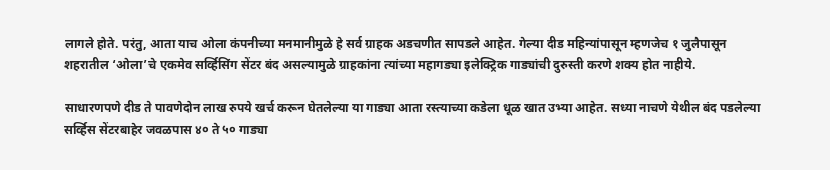लागले होते. परंतु, आता याच ओला कंपनीच्या मनमानीमुळे हे सर्व ग्राहक अडचणीत सापडले आहेत. गेल्या दीड महिन्यांपासून म्हणजेच १ जुलैपासून शहरातील ‘ओला’चे एकमेव सर्व्हिसिंग सेंटर बंद असल्यामुळे ग्राहकांना त्यांच्या महागड्या इलेक्ट्रिक गाड्यांची दुरुस्ती करणे शक्य होत नाहीये.

साधारणपणे दीड ते पावणेदोन लाख रुपये खर्च करून घेतलेल्या या गाड्या आता रस्त्याच्या कडेला धूळ खात उभ्या आहेत. सध्या नाचणे येथील बंद पडलेल्या सर्व्हिस सेंटरबाहेर जवळपास ४० ते ५० गाड्या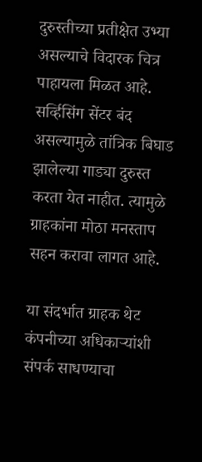दुरुस्तीच्या प्रतीक्षेत उभ्या असल्याचे विदारक चित्र पाहायला मिळत आहे. सर्व्हिसिंग सेंटर बंद असल्यामुळे तांत्रिक बिघाड झालेल्या गाड्या दुरुस्त करता येत नाहीत. त्यामुळे ग्राहकांना मोठा मनस्ताप सहन करावा लागत आहे.

या संदर्भात ग्राहक थेट कंपनीच्या अधिकाऱ्यांशी संपर्क साधण्याचा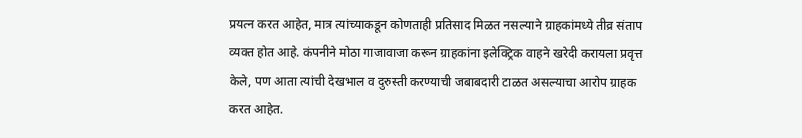प्रयत्न करत आहेत, मात्र त्यांच्याकडून कोणताही प्रतिसाद मिळत नसल्याने ग्राहकांमध्ये तीव्र संताप व्यक्त होत आहे. कंपनीने मोठा गाजावाजा करून ग्राहकांना इलेक्ट्रिक वाहने खरेदी करायला प्रवृत्त केले, पण आता त्यांची देखभाल व दुरुस्ती करण्याची जबाबदारी टाळत असल्याचा आरोप ग्राहक करत आहेत.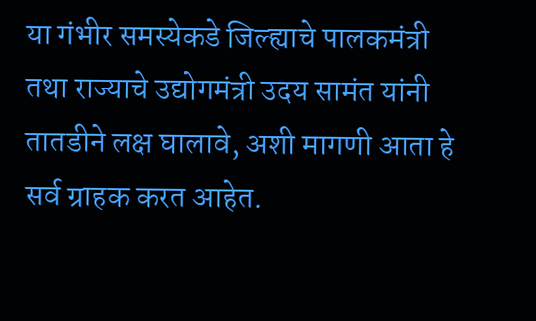या गंभीर समस्येकडे जिल्ह्याचे पालकमंत्री तथा राज्याचे उद्योगमंत्री उदय सामंत यांनी तातडीने लक्ष घालावे, अशी मागणी आता हे सर्व ग्राहक करत आहेत.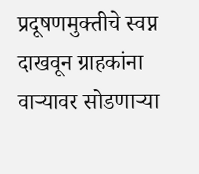प्रदूषणमुक्तीचे स्वप्न दाखवून ग्राहकांना वाऱ्यावर सोडणाऱ्या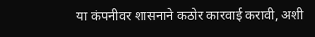या कंपनीवर शासनाने कठोर कारवाई करावी, अशी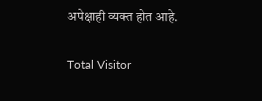अपेक्षाही व्यक्त होत आहे.

Total Visitor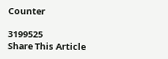Counter

3199525
Share This Article